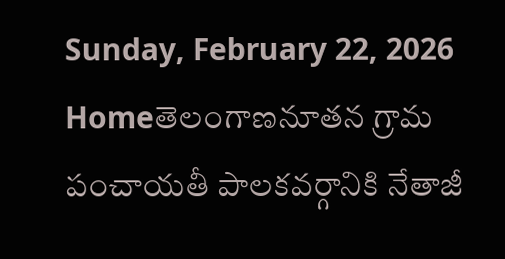Sunday, February 22, 2026
Homeతెలంగాణనూతన గ్రామ పంచాయతీ పాలకవర్గానికి నేతాజీ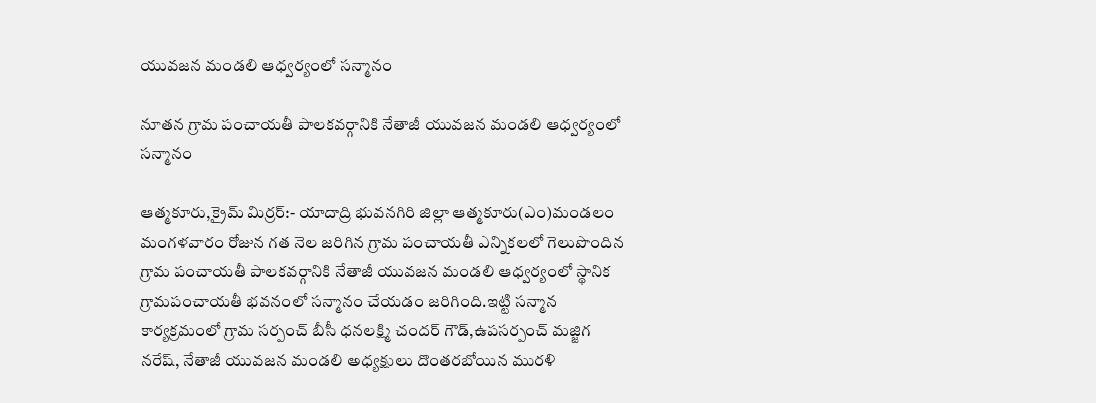యువజన మండలి ఆధ్వర్యంలో సన్మానం

నూతన గ్రామ పంచాయతీ పాలకవర్గానికి నేతాజీ యువజన మండలి ఆధ్వర్యంలో సన్మానం

ఆత్మకూరు,క్రైమ్ మిర్రర్:- యాదాద్రి భువనగిరి జిల్లా ఆత్మకూరు(ఎం)మండలం మంగళవారం రోజున గత నెల జరిగిన గ్రామ పంచాయతీ ఎన్నికలలో గెలుపొందిన గ్రామ పంచాయతీ పాలకవర్గానికి నేతాజీ యువజన మండలి ఆధ్వర్యంలో స్థానిక గ్రామపంచాయతీ భవనంలో సన్మానం చేయడం జరిగింది.ఇట్టి సన్మాన కార్యక్రమంలో గ్రామ సర్పంచ్ బీసీ ధనలక్ష్మి చందర్ గౌడ్,ఉపసర్పంచ్ మజ్జిగ నరేష్, నేతాజీ యువజన మండలి అధ్యక్షులు దొంతరబోయిన మురళి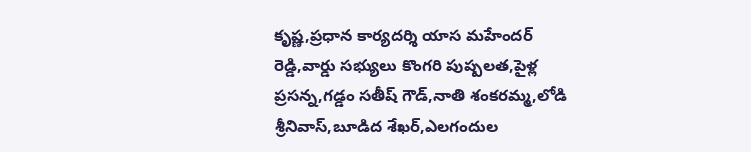కృష్ణ,ప్రధాన కార్యదర్శి యాస మహేందర్ రెడ్డి,వార్డు సభ్యులు కొంగరి పుష్పలత,పైళ్ల ప్రసన్న,గడ్డం సతీష్ గౌడ్,నాతి శంకరమ్మ,లోడి శ్రీనివాస్,బూడిద శేఖర్,ఎలగందుల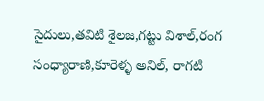సైదులు,తవిటి శైలజ,గట్టు విశాల్,రంగ సంధ్యారాణి,కూరెళ్ళ అనిల్, రాగటి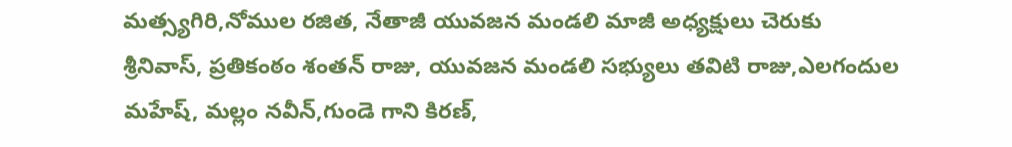మత్స్యగిరి,నోముల రజిత, నేతాజీ యువజన మండలి మాజీ అధ్యక్షులు చెరుకు శ్రీనివాస్, ప్రతికంఠం శంతన్ రాజు, యువజన మండలి సభ్యులు తవిటి రాజు,ఎలగందుల మహేష్, మల్లం నవీన్,గుండె గాని కిరణ్,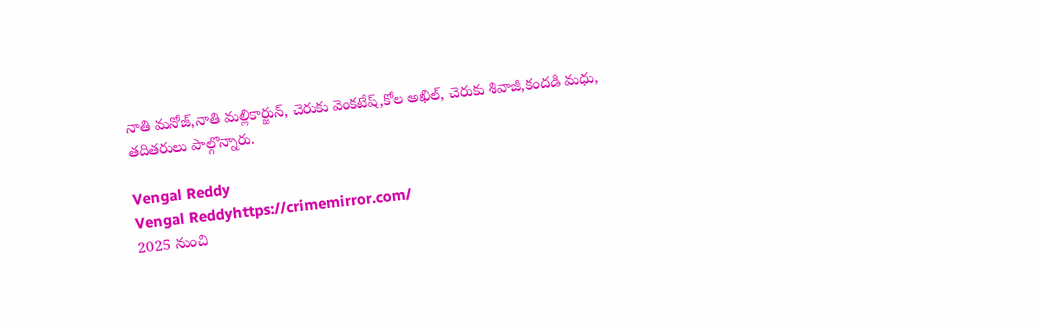నాతి మనోజ్,నాతి మల్లికార్జున్, చెరుకు వెంకటేష్,కోల అఖిల్, చెరుకు శివాజీ,కందడి మధు, తదితరులు పాల్గొన్నారు.

Vengal Reddy
Vengal Reddyhttps://crimemirror.com/
2025 నుంచి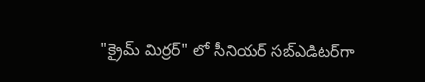"క్రైమ్ మిర్రర్" లో సీనియర్ సబ్‌ఎడిటర్‌గా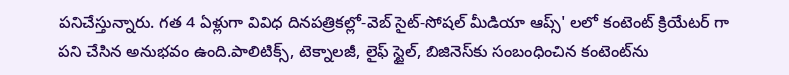పనిచేస్తున్నారు. గత 4 ఏళ్లుగా వివిధ దినపత్రికల్లో-వెబ్ సైట్-సోషల్ మీడియా ఆప్స్' లలో కంటెంట్ క్రియేటర్ గా పని చేసిన అనుభవం ఉంది.పాలిటిక్స్‌, టెక్నాలజీ, లైఫ్‌ స్టైల్‌, బిజినెస్‌కు సంబంధించిన కంటెంట్‌ను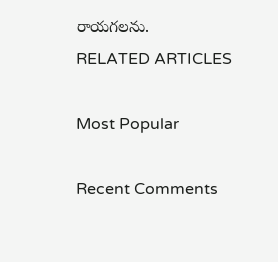రాయగలను.
RELATED ARTICLES

Most Popular

Recent Comments